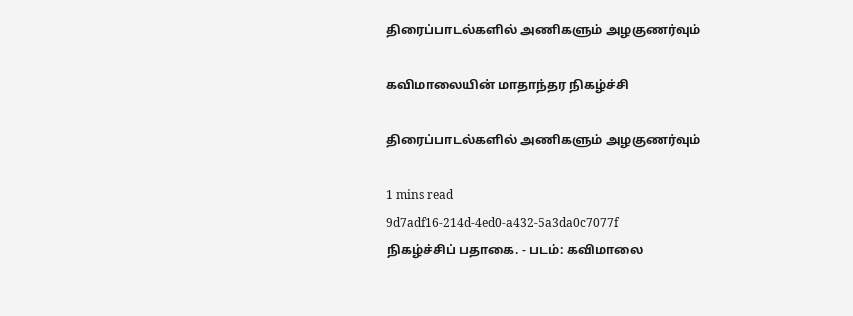திரைப்பாடல்களில் அணிகளும் அழகுணர்வும்

கவிமாலையின் மாதாந்தர நிகழ்ச்சி

திரைப்பாடல்களில் அணிகளும் அழகுணர்வும்

1 mins read
9d7adf16-214d-4ed0-a432-5a3da0c7077f
நிகழ்ச்சிப் பதாகை. - படம்: கவிமாலை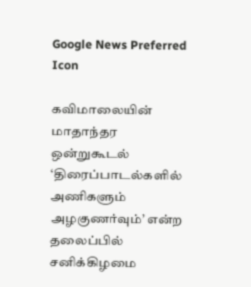Google News Preferred Icon

கவிமாலையின் மாதாந்தர ஒன்றுகூடல் ‘திரைப்பாடல்களில் அணிகளும் அழகுணர்வும்’ என்ற தலைப்பில் சனிக்கிழமை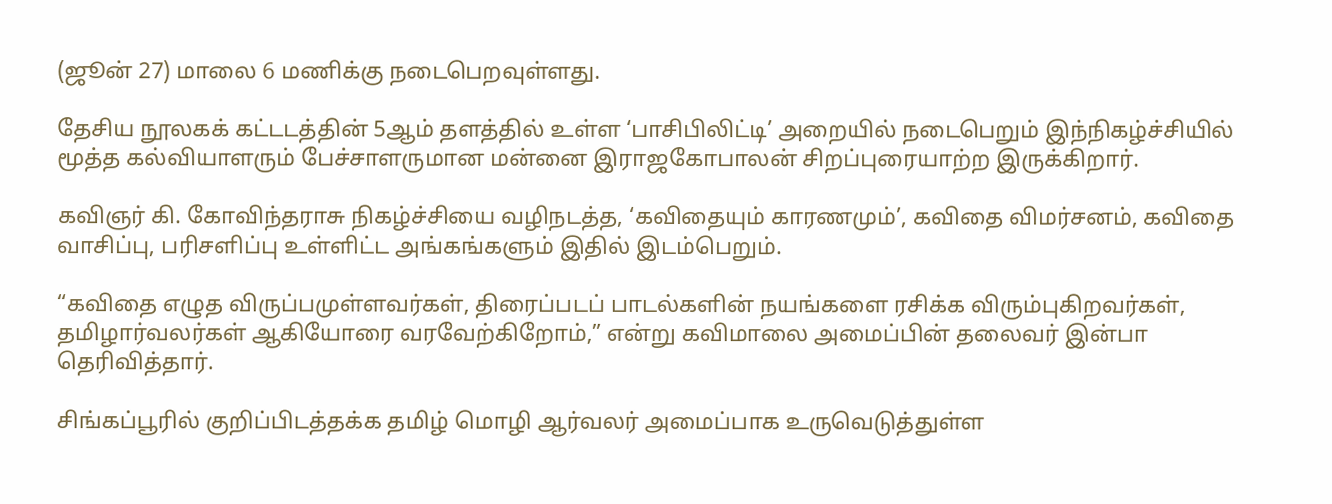(ஜூன் 27) மாலை 6 மணிக்கு நடைபெறவுள்ளது.

தேசிய நூலகக் கட்டடத்தின் 5ஆம் தளத்தில் உள்ள ‘பாசிபிலிட்டி’ அறையில் நடைபெறும் இந்நிகழ்ச்சியில் மூத்த கல்வியாளரும் பேச்சாளருமான மன்னை இராஜகோபாலன் சிறப்புரையாற்ற இருக்கிறார்.

கவிஞர் கி. கோவிந்தராசு நிகழ்ச்சியை வழிநடத்த, ‘கவிதையும் காரணமும்’, கவிதை விமர்சனம், கவிதை வாசிப்பு, பரிசளிப்பு உள்ளிட்ட அங்கங்களும் இதில் இடம்பெறும்.

“கவிதை எழுத விருப்பமுள்ளவர்கள், திரைப்படப் பாடல்களின் நயங்களை ரசிக்க விரும்புகிறவர்கள், தமிழார்வலர்கள் ஆகியோரை வரவேற்கிறோம்,” என்று கவிமாலை அமைப்பின் தலைவர் இன்பா தெரிவித்தார்.

சிங்கப்பூரில் குறிப்பிடத்தக்க தமிழ் மொழி ஆர்வலர் அமைப்பாக உருவெடுத்துள்ள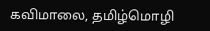கவிமாலை, தமிழ்மொழி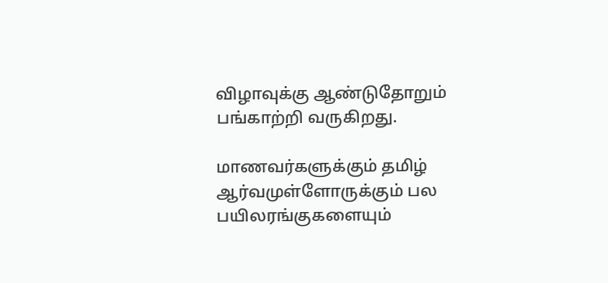விழாவுக்கு ஆண்டுதோறும் பங்காற்றி வருகிறது.

மாணவர்களுக்கும் தமிழ் ஆர்வமுள்ளோருக்கும் பல பயிலரங்குகளையும்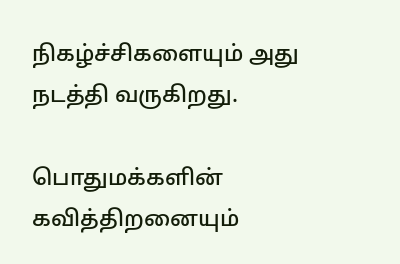நிகழ்ச்சிகளையும் அது நடத்தி வருகிறது.

பொதுமக்களின் கவித்திறனையும்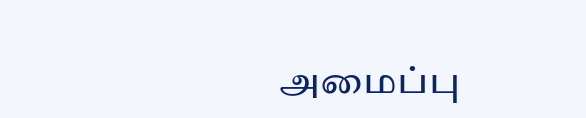அமைப்பு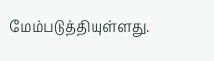மேம்படுத்தியுள்ளது.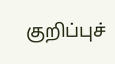குறிப்புச்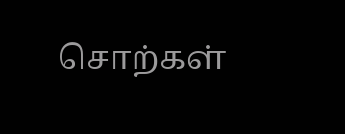சொற்கள்